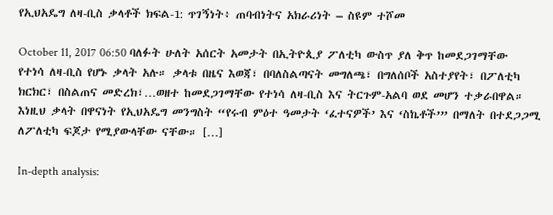የኢህአዴግ ለዛ-ቢስ ቃላቶች ክፍል-1: ጥገኝነት፥ ጠባብነትና አክራሪነት – ስዩም ተሾመ

October 11, 2017 06:50 ባለፉት ሁለት አሰርት አመታት በኢትዮጲያ ፖለቲካ ውስጥ ያለ ቅጥ ከመደጋገማቸው የተነሳ ለዛ-ቢስ የሆኑ ቃላት አሉ። ቃላቱ በዜና እወጃ፣ በባለስልጣናት መግለጫ፣ በግለሰቦች አስተያየት፣ በፖለቲካ ክርክር፣ በስልጠና መድረክ፣…ወዘተ ከመደጋገማቸው የተነሳ ለዛ-ቢስ እና ትርጉም-አልባ ወደ መሆን ተቃራበዋል። እነዚህ ቃላት በዋናነት የኢህአዴግ መንግስት “የሩብ ምዕተ ዓመታት ‘ፈተናዎች’ እና ‘ስኬቶች’” በማለት በተደጋጋሚ ለፖለቲካ ፍጆታ የሚያውላቸው ናቸው። […]

In-depth analysis: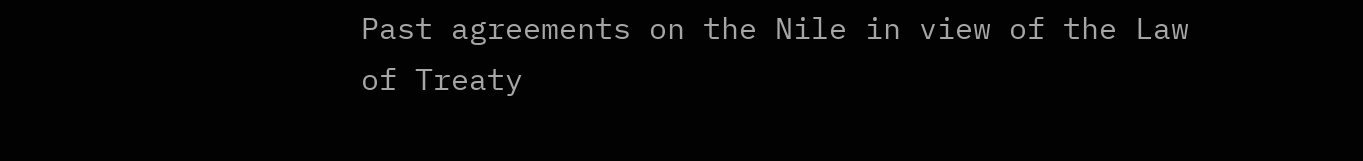Past agreements on the Nile in view of the Law of Treaty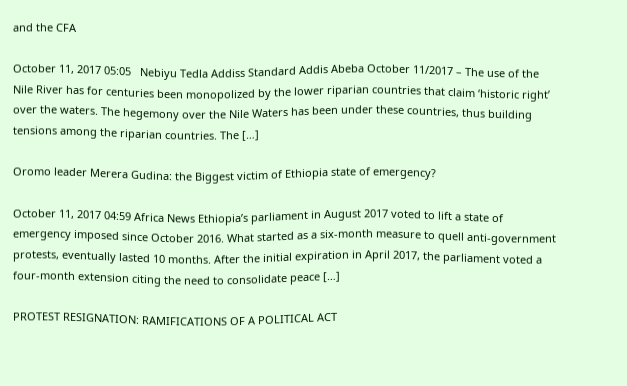and the CFA

October 11, 2017 05:05   Nebiyu Tedla Addiss Standard Addis Abeba October 11/2017 – The use of the Nile River has for centuries been monopolized by the lower riparian countries that claim ‘historic right’ over the waters. The hegemony over the Nile Waters has been under these countries, thus building tensions among the riparian countries. The […]

Oromo leader Merera Gudina: the Biggest victim of Ethiopia state of emergency?

October 11, 2017 04:59 Africa News Ethiopia’s parliament in August 2017 voted to lift a state of emergency imposed since October 2016. What started as a six-month measure to quell anti-government protests, eventually lasted 10 months. After the initial expiration in April 2017, the parliament voted a four-month extension citing the need to consolidate peace […]

PROTEST RESIGNATION: RAMIFICATIONS OF A POLITICAL ACT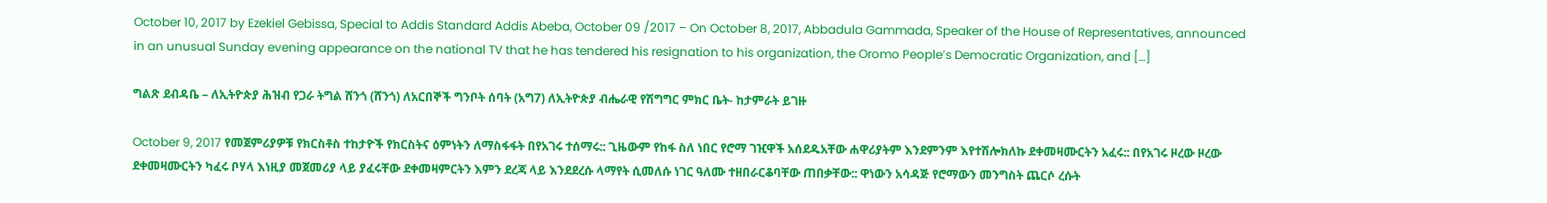October 10, 2017 by Ezekiel Gebissa, Special to Addis Standard Addis Abeba, October 09 /2017 – On October 8, 2017, Abbadula Gammada, Speaker of the House of Representatives, announced in an unusual Sunday evening appearance on the national TV that he has tendered his resignation to his organization, the Oromo People’s Democratic Organization, and […]

ግልጽ ደብዳቤ – ለኢትዮጵያ ሕዝብ የጋራ ትግል ሸንጎ (ሸንጎ) ለአርበኞች ግንቦት ሰባት (አግ7) ለኢትዮጵያ ብሔራዊ የሽግግር ምክር ቤት- ከታምራት ይገዙ

October 9, 2017 የመጀምሪያዎቹ የክርስቶስ ተከታዮች የክርስትና ዕምነትን ለማስፋፋት በየአገሩ ተሰማሩ:: ጊዜውም የከፋ ስለ ነበር የሮማ ገዢዋች አሰደዱአቸው ሐዋሪያትም እንደምንም እየተሽሎክለኩ ደቀመዛሙርትን አፈሩ:: በየአገሩ ዞረው ዞረው ደቀመዛሙርትን ካፈሩ ቦሃላ እነዚያ መጀመሪያ ላይ ያፈሩቸው ደቀመዛምርትን እምን ደረጃ ላይ እንደደረሱ ላማየት ሲመለሱ ነገር ዓለሙ ተዘበራርቆባቸው ጠበቃቸው:: ዋነውን አሳዳጅ የሮማውን መንግስት ጨርሶ ረሱት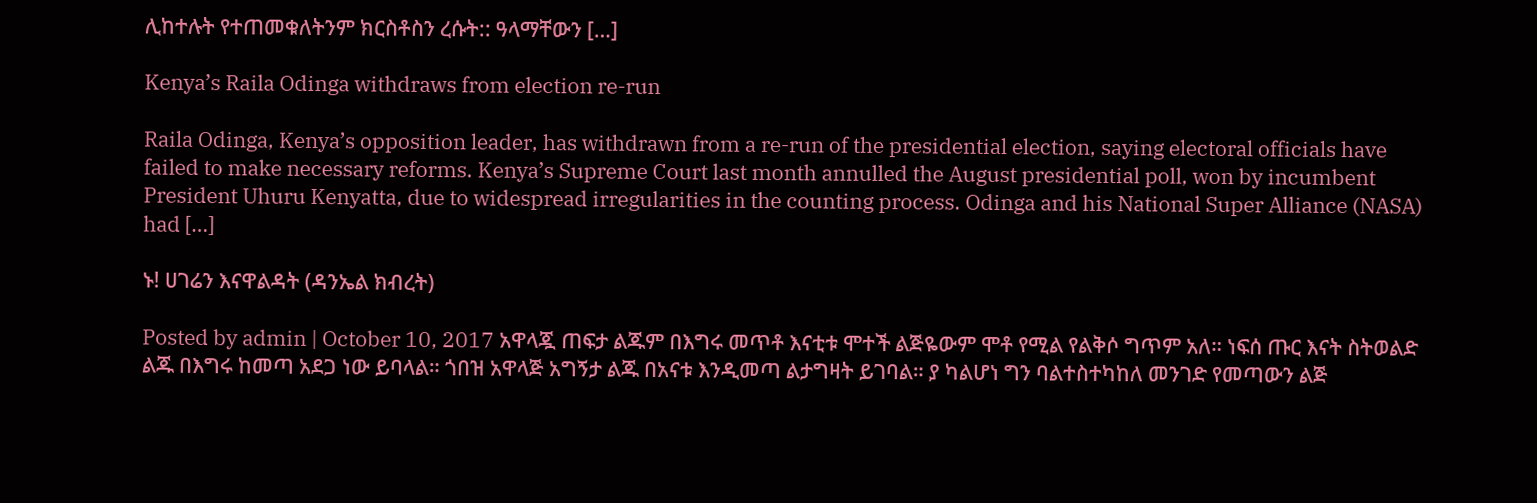ሊከተሉት የተጠመቁለትንም ክርስቶስን ረሱት:: ዓላማቸውን […]

Kenya’s Raila Odinga withdraws from election re-run

Raila Odinga, Kenya’s opposition leader, has withdrawn from a re-run of the presidential election, saying electoral officials have failed to make necessary reforms. Kenya’s Supreme Court last month annulled the August presidential poll, won by incumbent President Uhuru Kenyatta, due to widespread irregularities in the counting process. Odinga and his National Super Alliance (NASA) had […]

ኑ! ሀገሬን እናዋልዳት (ዳንኤል ክብረት)

Posted by admin | October 10, 2017 አዋላጇ ጠፍታ ልጁም በእግሩ መጥቶ እናቲቱ ሞተች ልጅዬውም ሞቶ የሚል የልቅሶ ግጥም አለ። ነፍሰ ጡር እናት ስትወልድ ልጁ በእግሩ ከመጣ አደጋ ነው ይባላል። ጎበዝ አዋላጅ አግኝታ ልጁ በአናቱ እንዲመጣ ልታግዛት ይገባል። ያ ካልሆነ ግን ባልተስተካከለ መንገድ የመጣውን ልጅ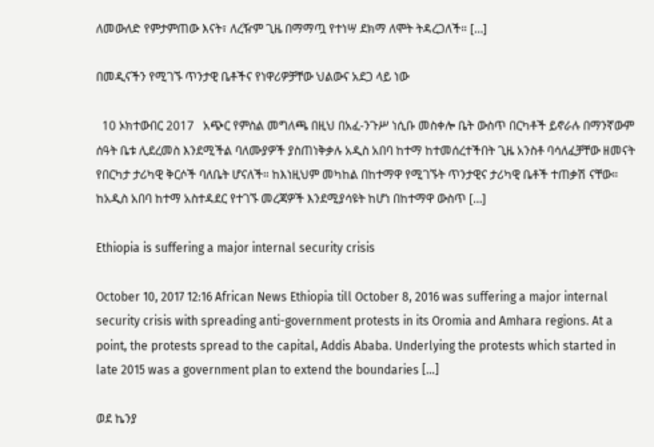ለመውለድ የምታምጠው እናት፣ ለረዥም ጊዜ በማማጧ የተነሣ ደክማ ለሞት ትዳረጋለች። […]

በመዲናችን የሚገኙ ጥንታዊ ቤቶችና የነዋሪዎቻቸው ህልውና አደጋ ላይ ነው

  10 ኦክተውበር 2017   አጭር የምስል መግለጫ በዚህ በአፈ-ንጉሥ ነሲቡ መስቀሎ ቤት ውስጥ በርካቶች ይኖራሉ በማንኛውም ሰዓት ቤቱ ሊደረመስ እንደሚችል ባለሙያዎች ያስጠነቅቃሉ አዲስ አበባ ከተማ ከተመሰረተችበት ጊዜ አንስቶ ባሳለፈቻቸው ዘመናት የበርካታ ታሪካዊ ቅርሶች ባለቤት ሆናለች። ከእነዚህም መካከል በከተማዋ የሚገኙት ጥንታዊና ታሪካዊ ቤቶች ተጠቃሽ ናቸው። ከአዲስ አበባ ከተማ አስተዳደር የተገኙ መረጃዎች እንደሚያሳዩት ከሆነ በከተማዋ ውስጥ […]

Ethiopia is suffering a major internal security crisis

October 10, 2017 12:16 African News Ethiopia till October 8, 2016 was suffering a major internal security crisis with spreading anti-government protests in its Oromia and Amhara regions. At a point, the protests spread to the capital, Addis Ababa. Underlying the protests which started in late 2015 was a government plan to extend the boundaries […]

ወደ ኬንያ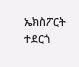ኤክስፖርት ተደርጎ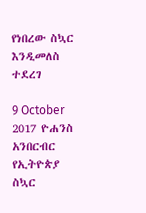የነበረው ስኳር እንዲመለስ ተደረገ

9 October 2017 ዮሐንስ አንበርብር የኢትዮጵያ ስኳር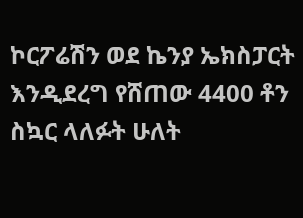ኮርፖሬሽን ወደ ኬንያ ኤክስፓርት እንዲደረግ የሸጠው 4400 ቶን ስኳር ላለፉት ሁለት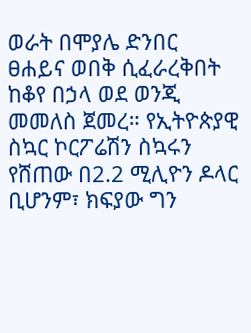ወራት በሞያሌ ድንበር ፀሐይና ወበቅ ሲፈራረቅበት ከቆየ በኃላ ወደ ወንጂ መመለስ ጀመረ። የኢትዮጵያዊ ስኳር ኮርፖሬሽን ስኳሩን የሸጠው በ2.2 ሚሊዮን ዶላር ቢሆንም፣ ክፍያው ግን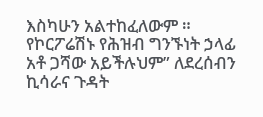እስካሁን አልተከፈለውም ። የኮርፖሬሽኑ የሕዝብ ግንኙነት ኃላፊ አቶ ጋሻው አይችሉህም” ለደረሰብን ኪሳራና ጉዳት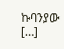ኩባንያው […]